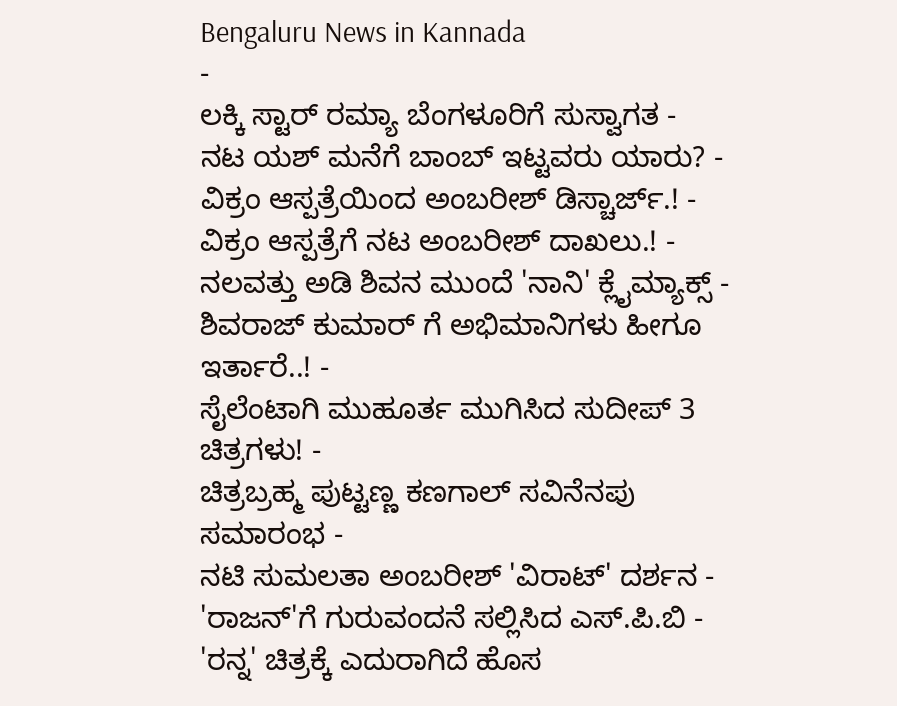Bengaluru News in Kannada
-
ಲಕ್ಕಿ ಸ್ಟಾರ್ ರಮ್ಯಾ ಬೆಂಗಳೂರಿಗೆ ಸುಸ್ವಾಗತ -
ನಟ ಯಶ್ ಮನೆಗೆ ಬಾಂಬ್ ಇಟ್ಟವರು ಯಾರು? -
ವಿಕ್ರಂ ಆಸ್ಪತ್ರೆಯಿಂದ ಅಂಬರೀಶ್ ಡಿಸ್ಚಾರ್ಜ್.! -
ವಿಕ್ರಂ ಆಸ್ಪತ್ರೆಗೆ ನಟ ಅಂಬರೀಶ್ ದಾಖಲು.! -
ನಲವತ್ತು ಅಡಿ ಶಿವನ ಮುಂದೆ 'ನಾನಿ' ಕ್ಲೈಮ್ಯಾಕ್ಸ್ -
ಶಿವರಾಜ್ ಕುಮಾರ್ ಗೆ ಅಭಿಮಾನಿಗಳು ಹೀಗೂ ಇರ್ತಾರೆ..! -
ಸೈಲೆಂಟಾಗಿ ಮುಹೂರ್ತ ಮುಗಿಸಿದ ಸುದೀಪ್ 3 ಚಿತ್ರಗಳು! -
ಚಿತ್ರಬ್ರಹ್ಮ ಪುಟ್ಟಣ್ಣ ಕಣಗಾಲ್ ಸವಿನೆನಪು ಸಮಾರಂಭ -
ನಟಿ ಸುಮಲತಾ ಅಂಬರೀಶ್ 'ವಿರಾಟ್' ದರ್ಶನ -
'ರಾಜನ್'ಗೆ ಗುರುವಂದನೆ ಸಲ್ಲಿಸಿದ ಎಸ್.ಪಿ.ಬಿ -
'ರನ್ನ' ಚಿತ್ರಕ್ಕೆ ಎದುರಾಗಿದೆ ಹೊಸ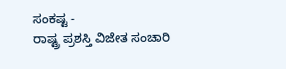ಸಂಕಷ್ಟ -
ರಾಷ್ಟ್ರ ಪ್ರಶಸ್ತಿ ವಿಜೇತ ಸಂಚಾರಿ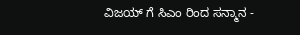ವಿಜಯ್ ಗೆ ಸಿಎಂ ರಿಂದ ಸನ್ಮಾನ -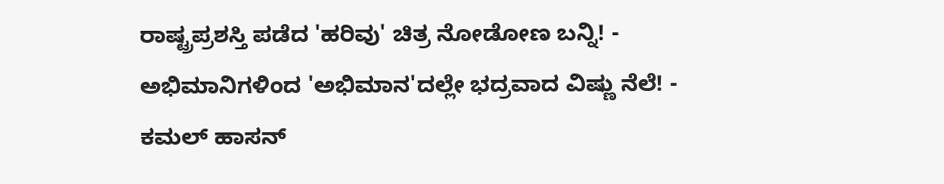ರಾಷ್ಟ್ರಪ್ರಶಸ್ತಿ ಪಡೆದ 'ಹರಿವು' ಚಿತ್ರ ನೋಡೋಣ ಬನ್ನಿ! -
ಅಭಿಮಾನಿಗಳಿಂದ 'ಅಭಿಮಾನ'ದಲ್ಲೇ ಭದ್ರವಾದ ವಿಷ್ಣು ನೆಲೆ! -
ಕಮಲ್ ಹಾಸನ್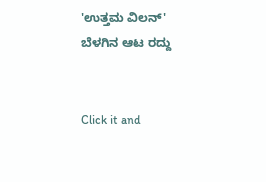'ಉತ್ತಮ ವಿಲನ್' ಬೆಳಗಿನ ಆಟ ರದ್ದು


Click it and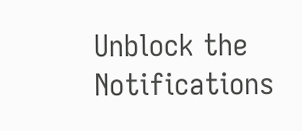Unblock the Notifications